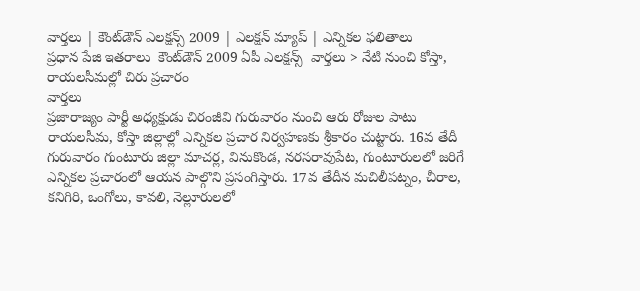వార్తలు | కౌంట్‌డౌన్ ఎలక్షన్స్ 2009 | ఎలక్షన్ మ్యాప్ | ఎన్నికల ఫలితాలు
ప్రధాన పేజి ఇతరాలు  కౌంట్‌డౌన్ 2009 ఏపీ ఎలక్షన్స్  వార్తలు > నేటి నుంచి కోస్తా, రాయలసీమల్లో చిరు ప్రచారం
వార్తలు
ప్రజారాజ్యం పార్టీ అధ్యక్షుడు చిరంజీవి గురువారం నుంచి ఆరు రోజుల పాటు రాయలసీమ, కోస్తా జిల్లాల్లో ఎన్నికల ప్రచార నిర్వహణకు శ్రీకారం చుట్టారు. 16వ తేదీ గురువారం గుంటూరు జిల్లా మాచర్ల, వినుకొండ, నరసరావుపేట, గుంటూరులలో జరిగే ఎన్నికల ప్రచారంలో ఆయన పాల్గొని ప్రసంగిస్తారు. 17వ తేదీన మచిలీపట్నం, చీరాల, కనిగిరి, ఒంగోలు, కావలి, నెల్లూరులలో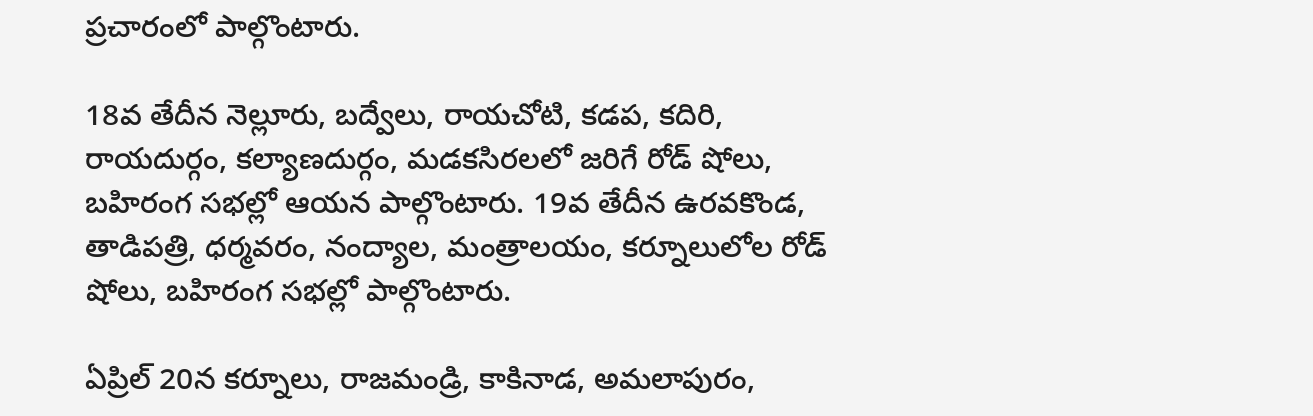ప్రచారంలో పాల్గొంటారు.

18వ తేదీన నెల్లూరు, బద్వేలు, రాయచోటి, కడప, కదిరి, రాయదుర్గం, కల్యాణదుర్గం, మడకసిరలలో జరిగే రోడ్ షోలు, బహిరంగ సభల్లో ఆయన పాల్గొంటారు. 19వ తేదీన ఉరవకొండ, తాడిపత్రి, ధర్మవరం, నంద్యాల, మంత్రాలయం, కర్నూలులోల రోడ్ షోలు, బహిరంగ సభల్లో పాల్గొంటారు.

ఏప్రిల్ 20న కర్నూలు, రాజమండ్రి, కాకినాడ, అమలాపురం,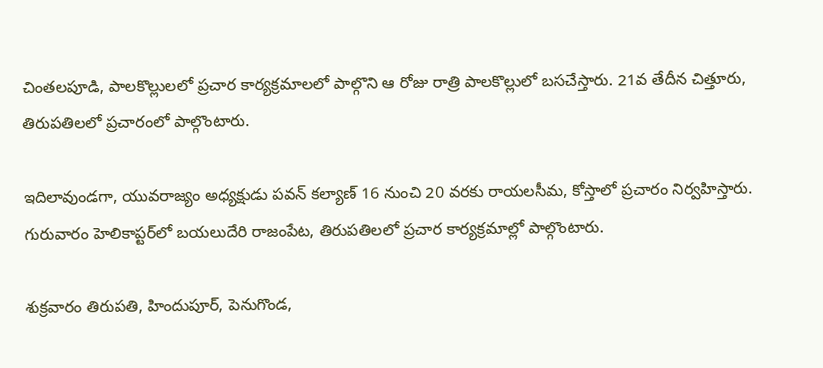చింతలపూడి, పాలకొల్లులలో ప్రచార కార్యక్రమాలలో పాల్గొని ఆ రోజు రాత్రి పాలకొల్లులో బసచేస్తారు. 21వ తేదీన చిత్తూరు, తిరుపతిలలో ప్రచారంలో పాల్గొంటారు.

ఇదిలావుండగా, యువరాజ్యం అధ్యక్షుడు పవన్ కల్యాణ్ 16 నుంచి 20 వరకు రాయలసీమ, కోస్తాలో ప్రచారం నిర్వహిస్తారు. గురువారం హెలికాప్టర్‌లో బయలుదేరి రాజంపేట, తిరుపతిలలో ప్రచార కార్యక్రమాల్లో పాల్గొంటారు.

శుక్రవారం తిరుపతి, హిందుపూర్, పెనుగొండ,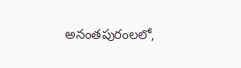అనంతపురంలలో,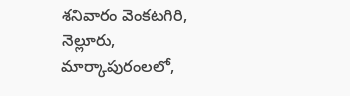శనివారం వెంకటగిరి, నెల్లూరు, మార్కాపురంలలో,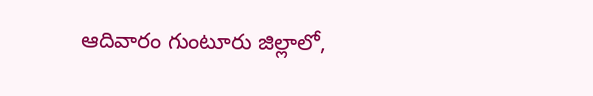ఆదివారం గుంటూరు జిల్లాలో,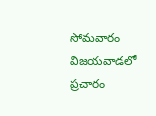సోమవారం విజయవాడలో ప్రచారం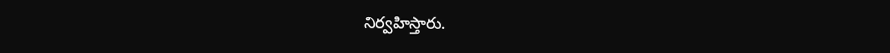నిర్వహిస్తారు.